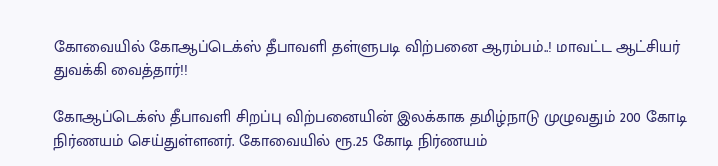கோவையில் கோஆப்டெக்ஸ் தீபாவளி தள்ளுபடி விற்பனை ஆரம்பம்..! மாவட்ட ஆட்சியர் துவக்கி வைத்தார்!!

கோஆப்டெக்ஸ் தீபாவளி சிறப்பு விற்பனையின் இலக்காக தமிழ்நாடு முழுவதும் 200 கோடி நிர்ணயம் செய்துள்ளனர். கோவையில் ரூ.25 கோடி நிர்ணயம்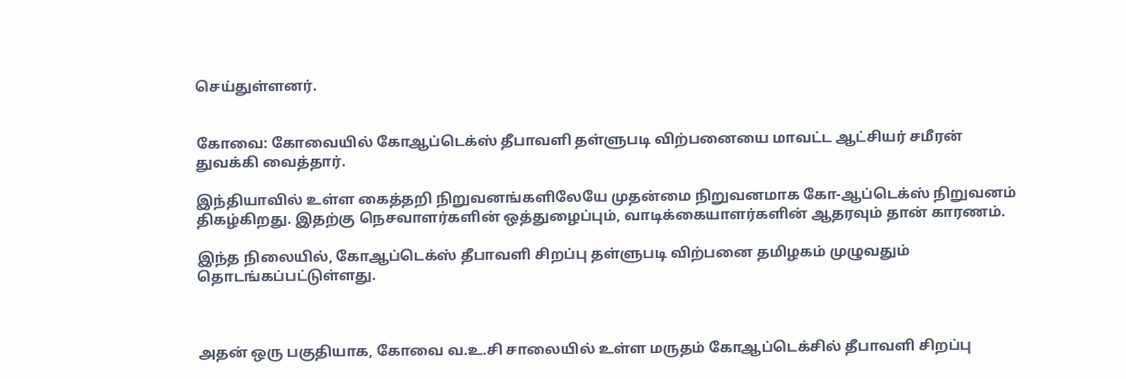செய்துள்ளனர்.


கோவை: கோவையில் கோஆப்டெக்ஸ் தீபாவளி தள்ளுபடி விற்பனையை மாவட்ட ஆட்சியர் சமீரன் துவக்கி வைத்தார்.

இந்தியாவில் உள்ள கைத்தறி நிறுவனங்களிலேயே முதன்மை நிறுவனமாக கோ-ஆப்டெக்ஸ் நிறுவனம் திகழ்கிறது. இதற்கு நெசவாளர்களின் ஒத்துழைப்பும், வாடிக்கையாளர்களின் ஆதரவும் தான் காரணம்.

இந்த நிலையில், கோஆப்டெக்ஸ் தீபாவளி சிறப்பு தள்ளுபடி விற்பனை தமிழகம் முழுவதும் தொடங்கப்பட்டுள்ளது.



அதன் ஒரு பகுதியாக, கோவை வ.உ.சி சாலையில் உள்ள மருதம் கோஆப்டெக்சில் தீபாவளி சிறப்பு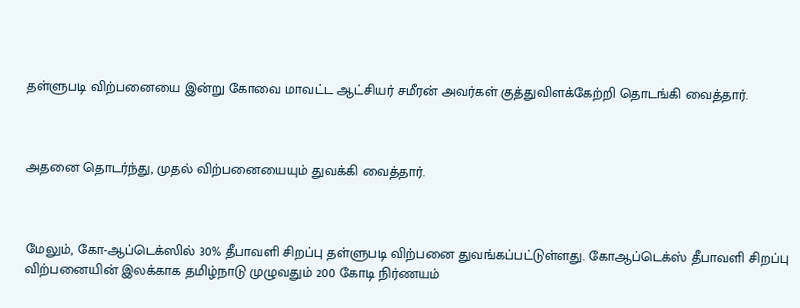தள்ளுபடி விற்பனையை இன்று கோவை மாவட்ட ஆட்சியர் சமீரன் அவர்கள் குத்துவிளக்கேற்றி தொடங்கி வைத்தார்.



அதனை தொடர்ந்து, முதல் விற்பனையையும் துவக்கி வைத்தார்.



மேலும், கோ-ஆப்டெக்ஸில் 30% தீபாவளி சிறப்பு தள்ளுபடி விற்பனை துவங்கப்பட்டுள்ளது. கோஆப்டெக்ஸ் தீபாவளி சிறப்பு விற்பனையின் இலக்காக தமிழ்நாடு முழுவதும் 200 கோடி நிர்ணயம்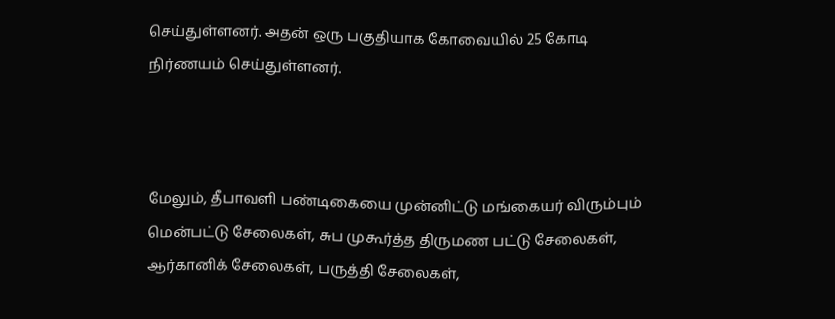செய்துள்ளனர். அதன் ஒரு பகுதியாக கோவையில் 25 கோடி நிர்ணயம் செய்துள்ளனர்.



மேலும், தீபாவளி பண்டிகையை முன்னிட்டு மங்கையர் விரும்பும் மென்பட்டு சேலைகள், சுப முகூர்த்த திருமண பட்டு சேலைகள், ஆர்கானிக் சேலைகள், பருத்தி சேலைகள்,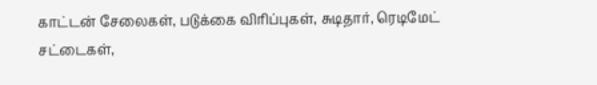காட்டன் சேலைகள், படுக்கை விரிப்புகள், சுடிதார், ரெடிமேட் சட்டைகள்,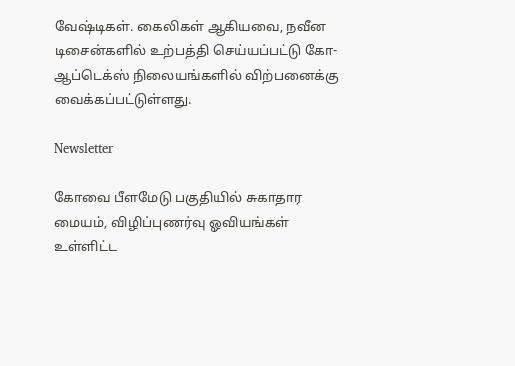வேஷ்டிகள். கைலிகள் ஆகியவை, நவீன டிசைன்களில் உற்பத்தி செய்யப்பட்டு கோ-ஆப்டெக்ஸ் நிலையங்களில் விற்பனைக்கு வைக்கப்பட்டுள்ளது.

Newsletter

கோவை பீளமேடு பகுதியில் சுகாதார மையம், விழிப்புணர்வு ஓவியங்கள் உள்ளிட்ட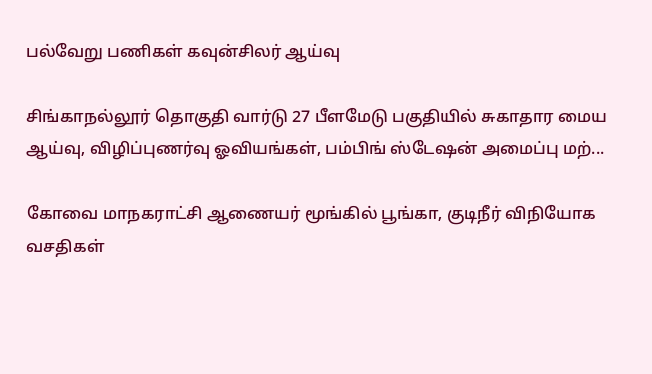பல்வேறு பணிகள் கவுன்சிலர் ஆய்வு

சிங்காநல்லூர் தொகுதி வார்டு 27 பீளமேடு பகுதியில் சுகாதார மைய ஆய்வு, விழிப்புணர்வு ஓவியங்கள், பம்பிங் ஸ்டேஷன் அமைப்பு மற்...

கோவை மாநகராட்சி ஆணையர் மூங்கில் பூங்கா, குடிநீர் விநியோக வசதிகள்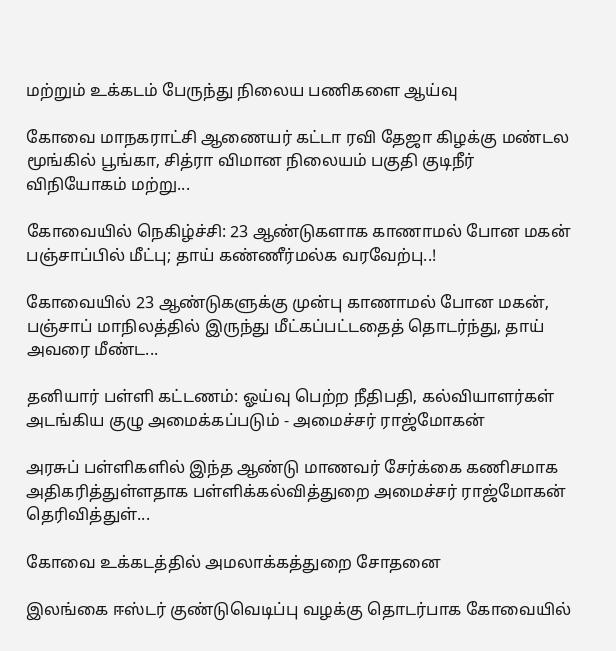மற்றும் உக்கடம் பேருந்து நிலைய பணிகளை ஆய்வு

கோவை மாநகராட்சி ஆணையர் கட்டா ரவி தேஜா கிழக்கு மண்டல மூங்கில் பூங்கா, சித்ரா விமான நிலையம் பகுதி குடிநீர் விநியோகம் மற்று...

கோவையில் நெகிழ்ச்சி: 23 ஆண்டுகளாக காணாமல் போன மகன் பஞ்சாப்பில் மீட்பு; தாய் கண்ணீர்மல்க வரவேற்பு..!

கோவையில் 23 ஆண்டுகளுக்கு முன்பு காணாமல் போன மகன், பஞ்சாப் மாநிலத்தில் இருந்து மீட்கப்பட்டதைத் தொடர்ந்து, தாய் அவரை மீண்ட...

தனியார் பள்ளி கட்டணம்: ஓய்வு பெற்ற நீதிபதி, கல்வியாளர்கள் அடங்கிய குழு அமைக்கப்படும் - அமைச்சர் ராஜ்மோகன்

அரசுப் பள்ளிகளில் இந்த ஆண்டு மாணவர் சேர்க்கை கணிசமாக அதிகரித்துள்ளதாக பள்ளிக்கல்வித்துறை அமைச்சர் ராஜ்மோகன் தெரிவித்துள்...

கோவை உக்கடத்தில் அமலாக்கத்துறை சோதனை

இலங்கை ஈஸ்டர் குண்டுவெடிப்பு வழக்கு தொடர்பாக கோவையில்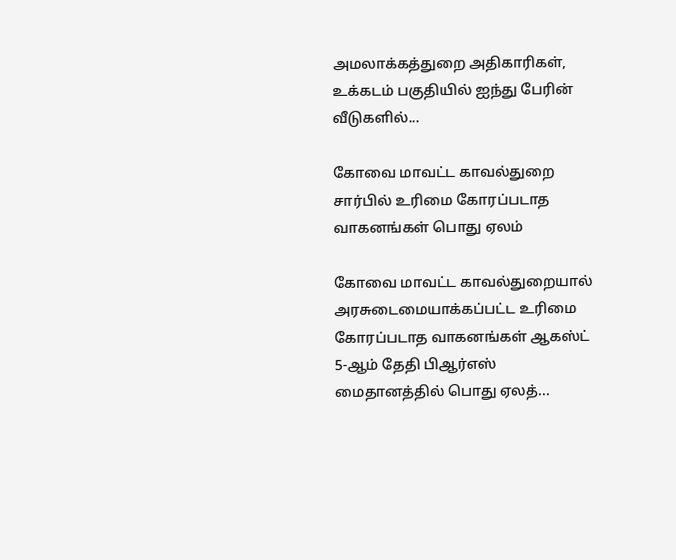அமலாக்கத்துறை அதிகாரிகள், உக்கடம் பகுதியில் ஐந்து பேரின் வீடுகளில்...

கோவை மாவட்ட காவல்துறை சார்பில் உரிமை கோரப்படாத வாகனங்கள் பொது ஏலம்

கோவை மாவட்ட காவல்துறையால் அரசுடைமையாக்கப்பட்ட உரிமை கோரப்படாத வாகனங்கள் ஆகஸ்ட் 5-ஆம் தேதி பிஆர்எஸ் மைதானத்தில் பொது ஏலத்...